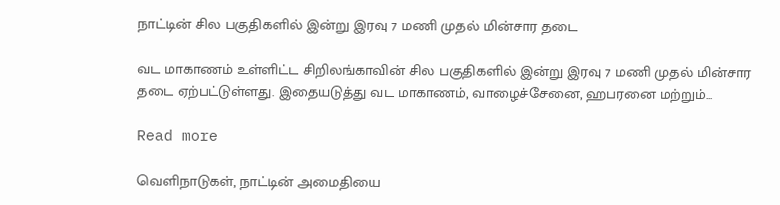நாட்டின் சில பகுதிகளில் இன்று இரவு 7 மணி முதல் மின்சார தடை

வட மாகாணம் உள்ளிட்ட சிறிலங்காவின் சில பகுதிகளில் இன்று இரவு 7 மணி முதல் மின்சார தடை ஏற்பட்டுள்ளது. இதையடுத்து வட மாகாணம், வாழைச்சேனை, ஹபரனை மற்றும்...

Read more

வெளிநாடுகள், நாட்டின் அமைதியை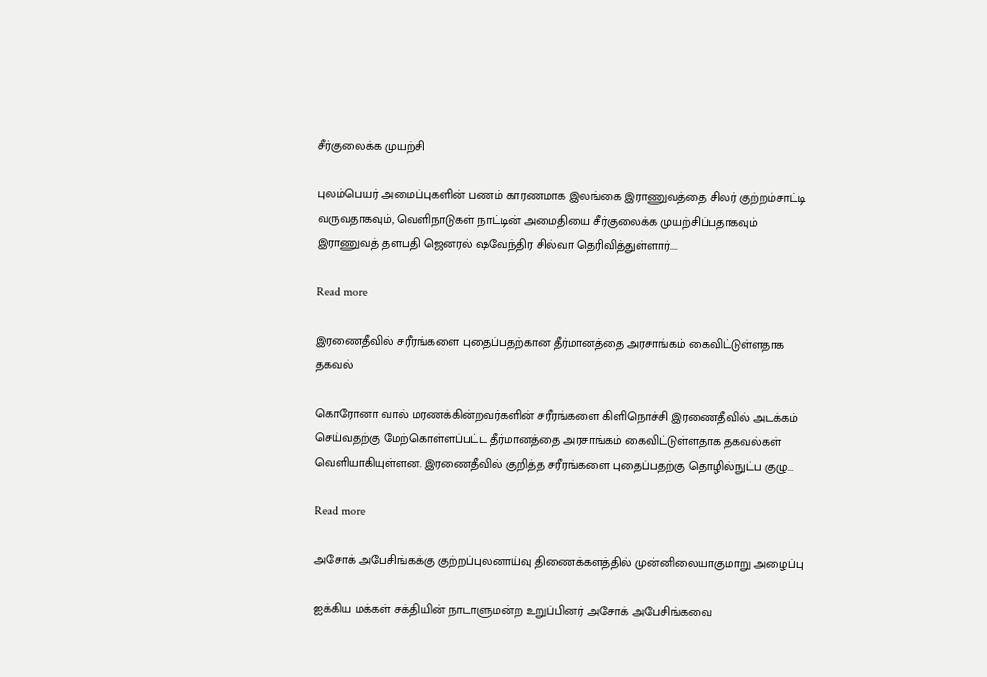சீர்குலைக்க முயற்சி

புலம்பெயர் அமைப்புகளின் பணம் காரணமாக இலங்கை இராணுவத்தை சிலர் குற்றம்சாட்டி வருவதாகவும், வெளிநாடுகள் நாட்டின் அமைதியை சீர்குலைக்க முயற்சிப்பதாகவும் இராணுவத் தளபதி ஜெனரல் ஷவேந்திர சில்வா தெரிவித்துள்ளார்....

Read more

இரணைதீவில் சரீரங்களை புதைப்பதற்கான தீர்மானத்தை அரசாங்கம் கைவிட்டுள்ளதாக தகவல்

கொரோனா வால் மரணக்கின்றவர்களின் சரீரங்களை கிளிநொச்சி இரணைதீவில் அடக்கம் செய்வதற்கு மேற்கொள்ளப்பட்ட தீர்மானத்தை அரசாங்கம் கைவிட்டுள்ளதாக தகவல்கள் வெளியாகியுள்ளன. இரணைதீவில் குறித்த சரீரங்களை புதைப்பதற்கு தொழில்நுட்ப குழு...

Read more

அசோக் அபேசிங்கக்கு குற்றப்புலனாய்வு திணைக்களத்தில் முன்னிலையாகுமாறு அழைப்பு

ஐக்கிய மக்கள் சக்தியின் நாடாளுமன்ற உறுப்பினர் அசோக் அபேசிங்கவை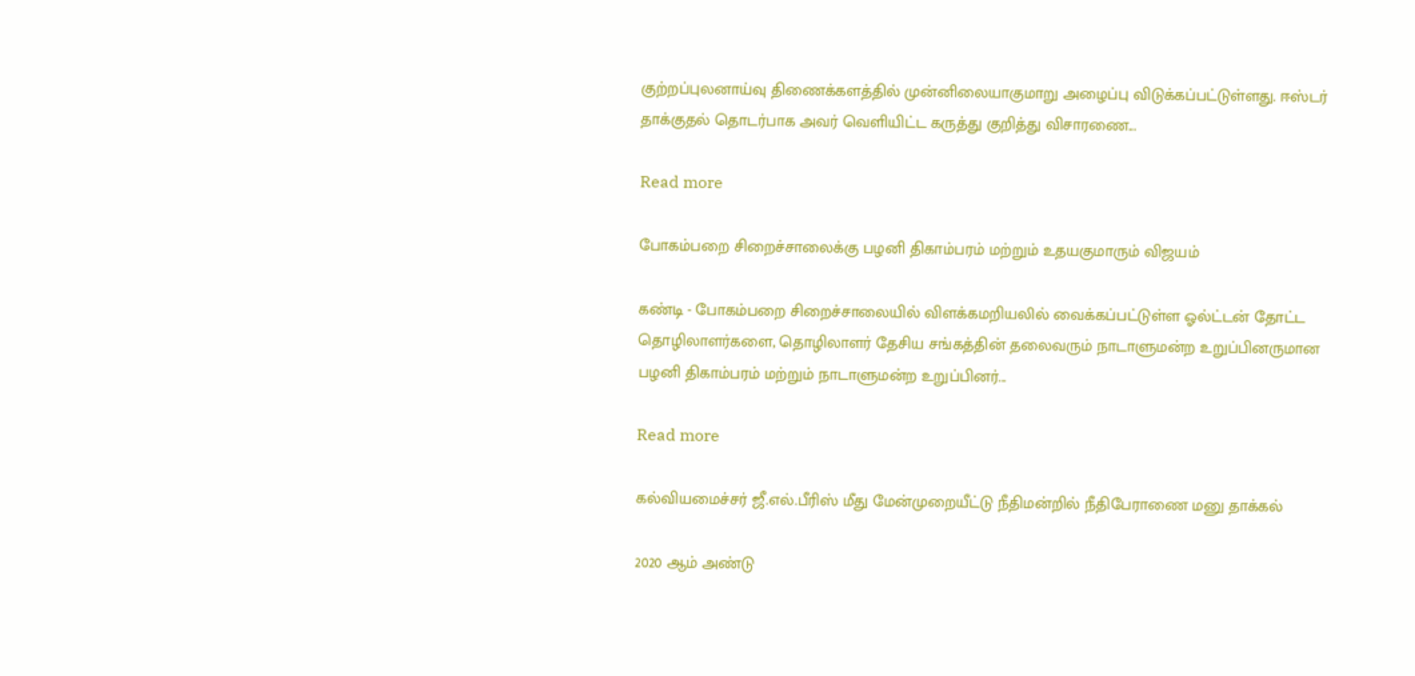குற்றப்புலனாய்வு திணைக்களத்தில் முன்னிலையாகுமாறு அழைப்பு விடுக்கப்பட்டுள்ளது. ஈஸ்டர் தாக்குதல் தொடர்பாக அவர் வெளியிட்ட கருத்து குறித்து விசாரணை...

Read more

போகம்பறை சிறைச்சாலைக்கு பழனி திகாம்பரம் மற்றும் உதயகுமாரும் விஜயம்

கண்டி - போகம்பறை சிறைச்சாலையில் விளக்கமறியலில் வைக்கப்பட்டுள்ள ஓல்ட்டன் தோட்ட தொழிலாளர்களை, தொழிலாளர் தேசிய சங்கத்தின் தலைவரும் நாடாளுமன்ற உறுப்பினருமான பழனி திகாம்பரம் மற்றும் நாடாளுமன்ற உறுப்பினர்...

Read more

கல்வியமைச்சர் ஜீ.எல்.பீரிஸ் மீது மேன்முறையீட்டு நீதிமன்றில் நீதிபேராணை மனு தாக்கல்

2020 ஆம் அண்டு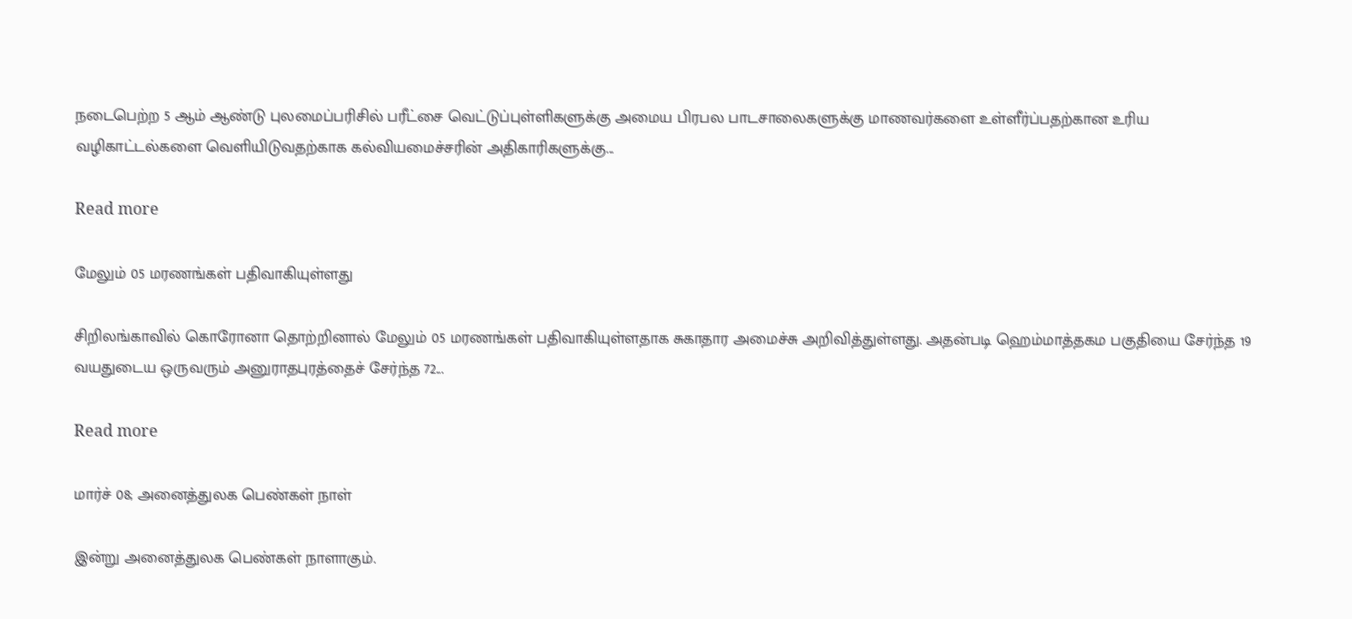நடைபெற்ற 5 ஆம் ஆண்டு புலமைப்பரிசில் பரீட்சை வெட்டுப்புள்ளிகளுக்கு அமைய பிரபல பாடசாலைகளுக்கு மாணவர்களை உள்ளீர்ப்பதற்கான உரிய வழிகாட்டல்களை வெளியிடுவதற்காக கல்வியமைச்சரின் அதிகாரிகளுக்கு...

Read more

மேலும் 05 மரணங்கள் பதிவாகியுள்ளது

சிறிலங்காவில் கொரோனா தொற்றினால் மேலும் 05 மரணங்கள் பதிவாகியுள்ளதாக சுகாதார அமைச்சு அறிவித்துள்ளது. அதன்படி ஹெம்மாத்தகம பகுதியை சேர்ந்த 19 வயதுடைய ஒருவரும் அனுராதபுரத்தைச் சேர்ந்த 72...

Read more

மார்ச் 08; அனைத்துலக பெண்கள் நாள்

இன்று அனைத்துலக பெண்கள் நாளாகும்.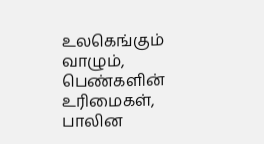உலகெங்கும் வாழும், பெண்களின் உரிமைகள், பாலின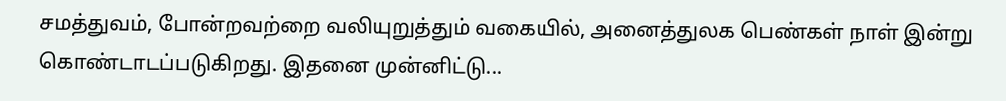சமத்துவம், போன்றவற்றை வலியுறுத்தும் வகையில், அனைத்துலக பெண்கள் நாள் இன்று கொண்டாடப்படுகிறது. இதனை முன்னிட்டு...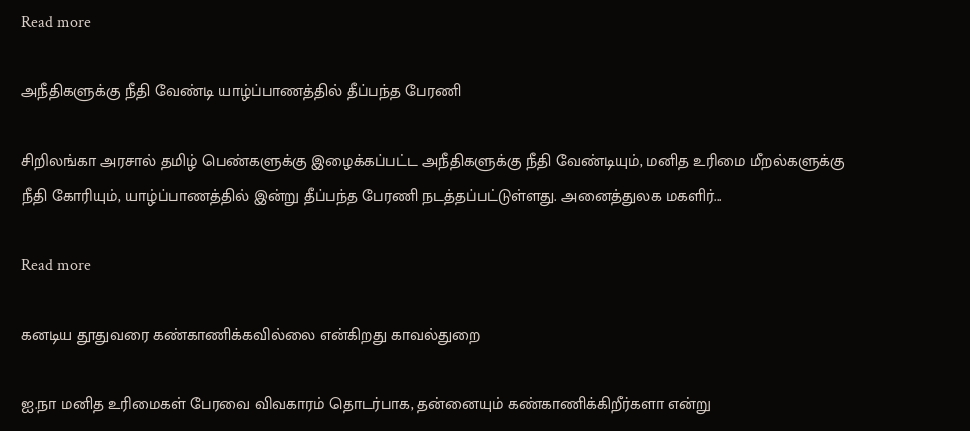Read more

அநீதிகளுக்கு நீதி வேண்டி யாழ்ப்பாணத்தில் தீப்பந்த பேரணி

சிறிலங்கா அரசால் தமிழ் பெண்களுக்கு இழைக்கப்பட்ட அநீதிகளுக்கு நீதி வேண்டியும், மனித உரிமை மீறல்களுக்கு நீதி கோரியும், யாழ்ப்பாணத்தில் இன்று தீப்பந்த பேரணி நடத்தப்பட்டுள்ளது. அனைத்துலக மகளிர்...

Read more

கனடிய தூதுவரை கண்காணிக்கவில்லை என்கிறது காவல்துறை

ஐ.நா மனித உரிமைகள் பேரவை விவகாரம் தொடர்பாக, தன்னையும் கண்காணிக்கிறீர்களா என்று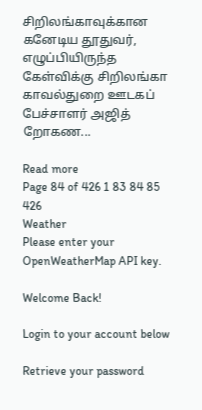சிறிலங்காவுக்கான கனேடிய தூதுவர், எழுப்பியிருந்த கேள்விக்கு சிறிலங்கா காவல்துறை ஊடகப் பேச்சாளர் அஜித் றோகண...

Read more
Page 84 of 426 1 83 84 85 426
Weather
Please enter your OpenWeatherMap API key.

Welcome Back!

Login to your account below

Retrieve your password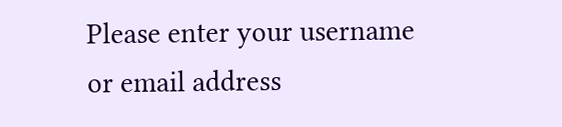Please enter your username or email address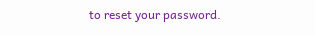to reset your password.